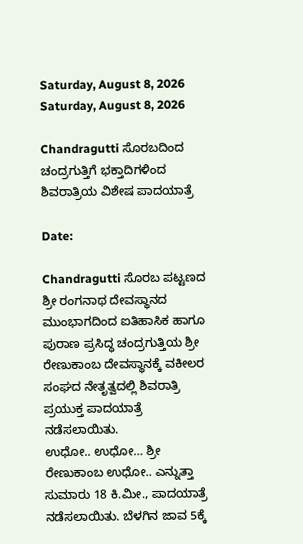Saturday, August 8, 2026
Saturday, August 8, 2026

Chandragutti ಸೊರಬದಿಂದ ಚಂದ್ರಗುತ್ತಿಗೆ ಭಕ್ತಾದಿಗಳಿಂದ ಶಿವರಾತ್ರಿ‌ಯ ವಿಶೇಷ ಪಾದಯಾತ್ರೆ

Date:

Chandragutti ಸೊರಬ ಪಟ್ಟಣದ ಶ್ರೀ ರಂಗನಾಥ ದೇವಸ್ಥಾನದ ಮುಂಭಾಗದಿಂದ ಐತಿಹಾಸಿಕ ಹಾಗೂ ಪುರಾಣ ಪ್ರಸಿದ್ಧ ಚಂದ್ರಗುತ್ತಿಯ ಶ್ರೀ ರೇಣುಕಾಂಬ ದೇವಸ್ಥಾನಕ್ಕೆ ವಕೀಲರ ಸಂಘದ ನೇತೃತ್ವದಲ್ಲಿ ಶಿವರಾತ್ರಿ ಪ್ರಯುಕ್ತ ಪಾದಯಾತ್ರೆ ನಡೆಸಲಾಯಿತು.
ಉಧೋ.. ಉಧೋ… ಶ್ರೀ ರೇಣುಕಾಂಬ ಉಧೋ.. ಎನ್ನುತ್ತಾ ಸುಮಾರು 18 ಕಿ.ಮೀ., ಪಾದಯಾತ್ರೆ ನಡೆಸಲಾಯಿತು. ಬೆಳಗಿನ ಜಾವ 5ಕ್ಕೆ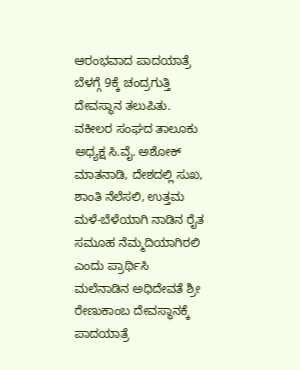ಆರಂಭವಾದ ಪಾದಯಾತ್ರೆ ಬೆಳಗ್ಗೆ 9ಕ್ಕೆ ಚಂದ್ರಗುತ್ತಿ ದೇವಸ್ಥಾನ ತಲುಪಿತು.
ವಕೀಲರ ಸಂಘದ ತಾಲೂಕು ಅಧ್ಯಕ್ಷ ಸಿ.ವೈ. ಅಶೋಕ್ ಮಾತನಾಡಿ, ದೇಶದಲ್ಲಿ ಸುಖ, ಶಾಂತಿ ನೆಲೆಸಲಿ, ಉತ್ತಮ ಮಳೆ-ಬೆಳೆಯಾಗಿ ನಾಡಿನ ರೈತ ಸಮೂಹ ನೆಮ್ಮದಿಯಾಗಿರಲಿ ಎಂದು ಪ್ರಾರ್ಥಿಸಿ ಮಲೆನಾಡಿನ ಅಧಿದೇವತೆ ಶ್ರೀ ರೇಣುಕಾಂಬ ದೇವಸ್ಥಾನಕ್ಕೆ ಪಾದಯಾತ್ರೆ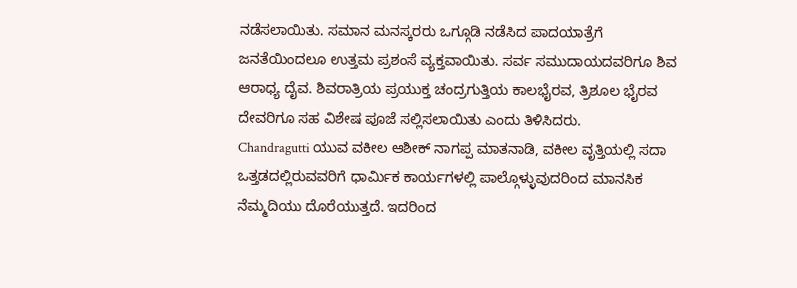ನಡೆಸಲಾಯಿತು. ಸಮಾನ ಮನಸ್ಕರರು ಒಗ್ಗೂಡಿ ನಡೆಸಿದ ಪಾದಯಾತ್ರೆಗೆ ಜನತೆಯಿಂದಲೂ ಉತ್ತಮ ಪ್ರಶಂಸೆ ವ್ಯಕ್ತವಾಯಿತು. ಸರ್ವ ಸಮುದಾಯದವರಿಗೂ ಶಿವ ಆರಾಧ್ಯ ದೈವ. ಶಿವರಾತ್ರಿಯ ಪ್ರಯುಕ್ತ ಚಂದ್ರಗುತ್ತಿಯ ಕಾಲಭೈರವ, ತ್ರಿಶೂಲ ಭೈರವ ದೇವರಿಗೂ ಸಹ ವಿಶೇಷ ಪೂಜೆ ಸಲ್ಲಿಸಲಾಯಿತು ಎಂದು ತಿಳಿಸಿದರು.
Chandragutti ಯುವ ವಕೀಲ ಆಶೀಕ್ ನಾಗಪ್ಪ ಮಾತನಾಡಿ, ವಕೀಲ ವೃತ್ತಿಯಲ್ಲಿ ಸದಾ ಒತ್ತಡದಲ್ಲಿರುವವರಿಗೆ ಧಾರ್ಮಿಕ ಕಾರ್ಯಗಳಲ್ಲಿ ಪಾಲ್ಗೊಳ್ಳುವುದರಿಂದ ಮಾನಸಿಕ ನೆಮ್ಮದಿಯು ದೊರೆಯುತ್ತದೆ. ಇದರಿಂದ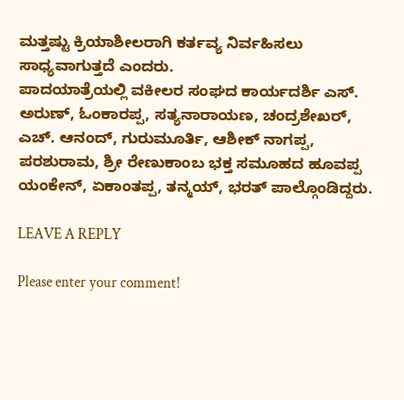ಮತ್ತಷ್ಟು ಕ್ರಿಯಾಶೀಲರಾಗಿ ಕರ್ತವ್ಯ ನಿರ್ವಹಿಸಲು ಸಾಧ್ಯವಾಗುತ್ತದೆ ಎಂದರು.
ಪಾದಯಾತ್ರೆಯಲ್ಲಿ ವಕೀಲರ ಸಂಘದ ಕಾರ್ಯದರ್ಶಿ ಎಸ್. ಅರುಣ್, ಓಂಕಾರಪ್ಪ, ಸತ್ಯನಾರಾಯಣ, ಚಂದ್ರಶೇಖರ್, ಎಚ್. ಆನಂದ್, ಗುರುಮೂರ್ತಿ, ಆಶೀಕ್ ನಾಗಪ್ಪ, ಪರಶುರಾಮ, ಶ್ರೀ ರೇಣುಕಾಂಬ ಭಕ್ತ ಸಮೂಹದ ಹೂವಪ್ಪ ಯಂಕೇನ್, ಏಕಾಂತಪ್ಪ, ತನ್ಮಯ್, ಭರತ್ ಪಾಲ್ಗೊಂಡಿದ್ದರು.

LEAVE A REPLY

Please enter your comment!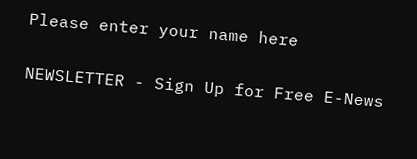Please enter your name here

NEWSLETTER - Sign Up for Free E-News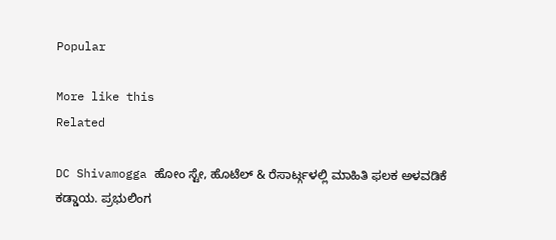Popular

More like this
Related

DC Shivamogga ಹೋಂ ಸ್ಟೇ, ಹೊಟೆಲ್ & ರೆಸಾರ್ಟ್ಗಳಲ್ಲಿ ಮಾಹಿತಿ ಫಲಕ ಅಳವಡಿಕೆ ಕಡ್ಡಾಯ. ಪ್ರಭುಲಿಂಗ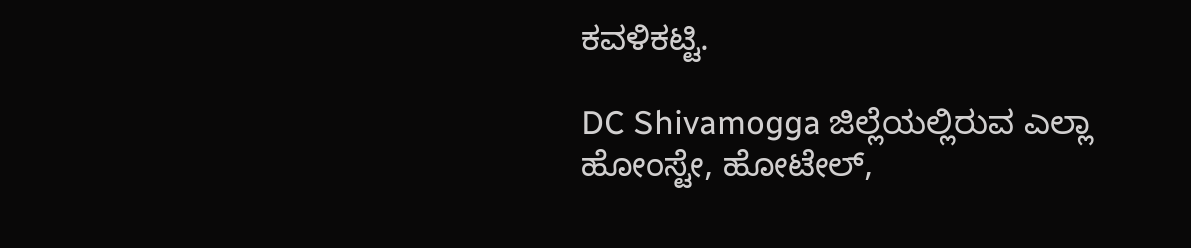ಕವಳಿಕಟ್ಟಿ.

DC Shivamogga ಜಿಲ್ಲೆಯಲ್ಲಿರುವ ಎಲ್ಲಾ ಹೋಂಸ್ಟೇ, ಹೋಟೇಲ್,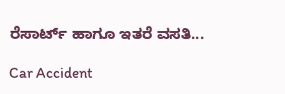ರೆಸಾರ್ಟ್ ಹಾಗೂ ಇತರೆ ವಸತಿ...

Car Accident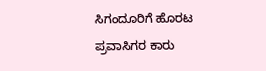ಸಿಗಂದೂರಿಗೆ ಹೊರಟ ಪ್ರವಾಸಿಗರ ಕಾರು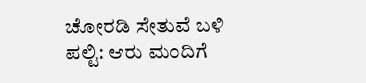ಚೋರಡಿ ಸೇತುವೆ ಬಳಿ ಪಲ್ಟಿ: ಆರು ಮಂದಿಗೆ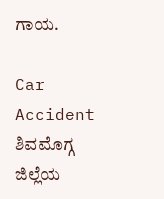ಗಾಯ.

Car Accident  ಶಿವಮೊಗ್ಗ ಜಿಲ್ಲೆಯ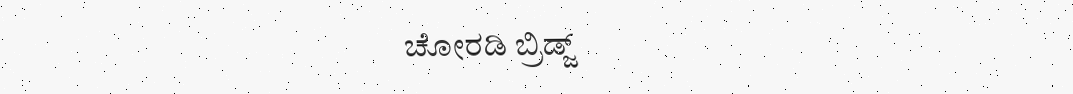ಚೋರಡಿ ಬ್ರಿಡ್ಜ್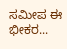ಸಮೀಪ ಈ ಭೀಕರ...